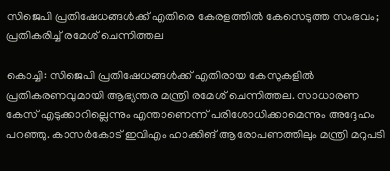സിജെപി പ്രതിഷേധങ്ങൾക്ക് എതിരെ കേരളത്തിൽ കേസെടുത്ത സംഭവം; പ്രതികരിച്ച് രമേശ് ചെന്നിത്തല

കൊച്ചി: സിജെപി പ്രതിഷേധങ്ങൾക്ക് എതിരായ കേസുകളിൽ പ്രതികരണവുമായി ആഭ്യന്തര മന്ത്രി രമേശ് ചെന്നിത്തല. സാധാരണ കേസ് എടുക്കാറില്ലെന്നും എന്താണെന്ന് പരിശോധിക്കാമെന്നും അദ്ദേഹം പറഞ്ഞു. കാസർകോട് ഇവിഎം ഹാക്കിങ് ആരോപണത്തിലും മന്ത്രി മറുപടി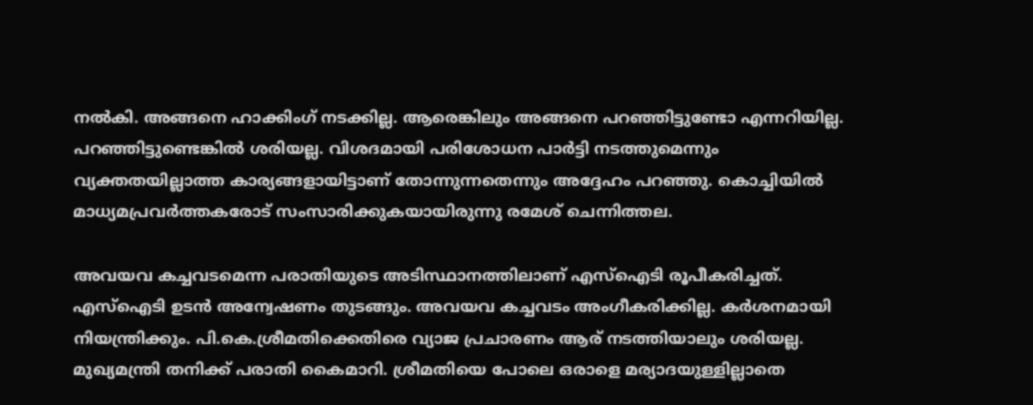നൽകി. അങ്ങനെ ഹാക്കിംഗ് നടക്കില്ല. ആരെങ്കിലും അങ്ങനെ പറഞ്ഞിട്ടുണ്ടോ എന്നറിയില്ല. പറഞ്ഞിട്ടുണ്ടെങ്കിൽ ശരിയല്ല. വിശദമായി പരിശോധന പാർട്ടി നടത്തുമെന്നും വ്യക്തതയില്ലാത്ത കാര്യങ്ങളായിട്ടാണ് തോന്നുന്നതെന്നും അദ്ദേഹം പറഞ്ഞു. കൊച്ചിയിൽ മാധ്യമപ്രവർത്തകരോട് സംസാരിക്കുകയായിരുന്നു രമേശ് ചെന്നിത്തല.

അവയവ കച്ചവടമെന്ന പരാതിയുടെ അടിസ്ഥാനത്തിലാണ് എസ്ഐടി രൂപീകരിച്ചത്. എസ്ഐടി ഉടൻ അന്വേഷണം തുടങ്ങും. അവയവ കച്ചവടം അംഗീകരിക്കില്ല. കർശനമായി നിയന്ത്രിക്കും. പി.കെ.ശ്രീമതിക്കെതിരെ വ്യാജ പ്രചാരണം ആര് നടത്തിയാലും ശരിയല്ല. മുഖ്യമന്ത്രി തനിക്ക് പരാതി കൈമാറി. ശ്രീമതിയെ പോലെ ഒരാളെ മര്യാദയുള്ളില്ലാതെ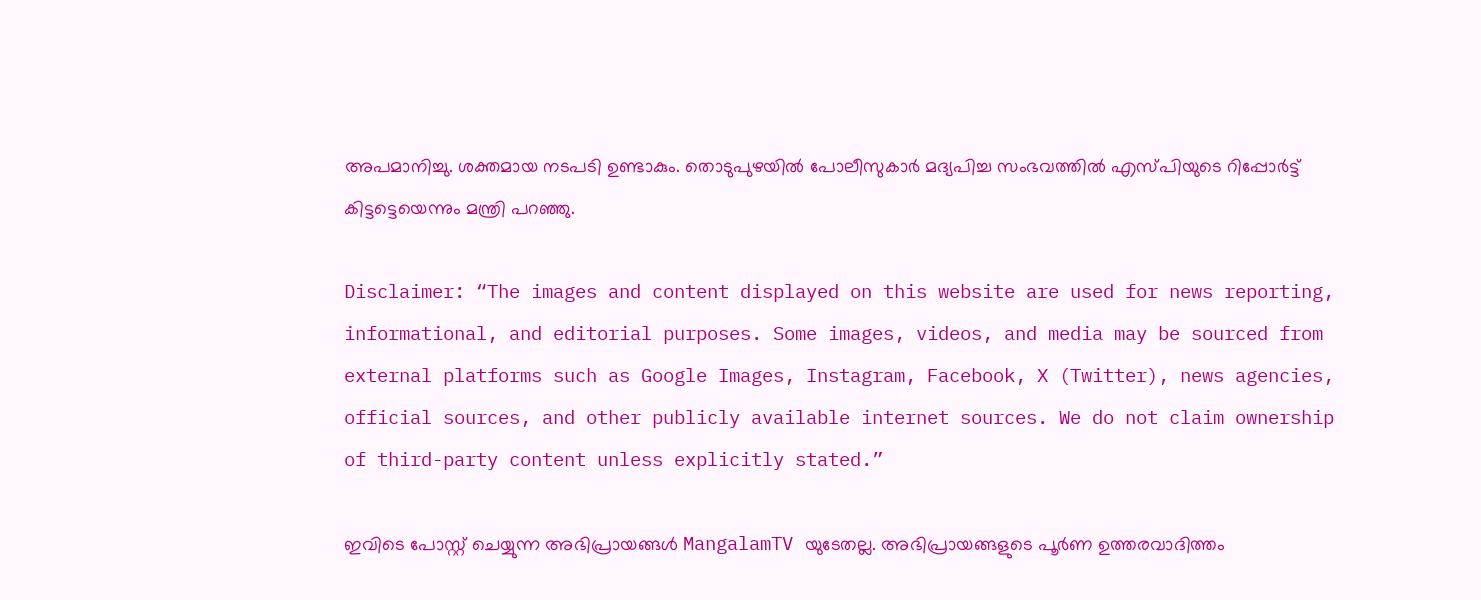അപമാനിച്ചു. ശക്തമായ നടപടി ഉണ്ടാകും. തൊടുപുഴയിൽ പോലീസുകാർ മദ്യപിച്ച സംഭവത്തിൽ എസ്പിയുടെ റിപ്പോർട്ട് കിട്ടട്ടെയെന്നും മന്ത്രി പറഞ്ഞു.

Disclaimer: “The images and content displayed on this website are used for news reporting, informational, and editorial purposes. Some images, videos, and media may be sourced from external platforms such as Google Images, Instagram, Facebook, X (Twitter), news agencies, official sources, and other publicly available internet sources. We do not claim ownership of third-party content unless explicitly stated.”

ഇവിടെ പോസ്റ്റ് ചെയ്യുന്ന അഭിപ്രായങ്ങൾ MangalamTV യുടേതല്ല. അഭിപ്രായങ്ങളുടെ പൂർണ ഉത്തരവാദിത്തം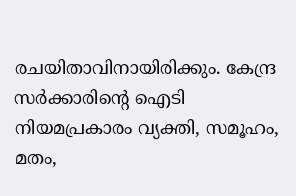രചയിതാവിനായിരിക്കും. കേന്ദ്ര സർക്കാരിന്റെ ഐടി നിയമപ്രകാരം വ്യക്തി, സമൂഹം, മതം,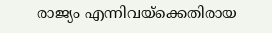രാജ്യം എന്നിവയ്ക്കെതിരായ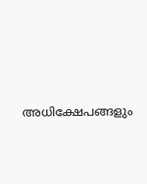അധിക്ഷേപങ്ങളും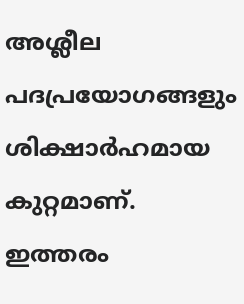അശ്ലീല പദപ്രയോഗങ്ങളും ശിക്ഷാർഹമായ കുറ്റമാണ്. ഇത്തരം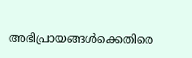അഭിപ്രായങ്ങൾക്കെതിരെ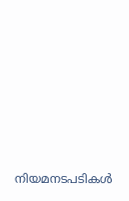നിയമനടപടികൾ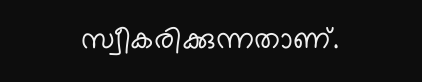സ്വീകരിക്കുന്നതാണ്.